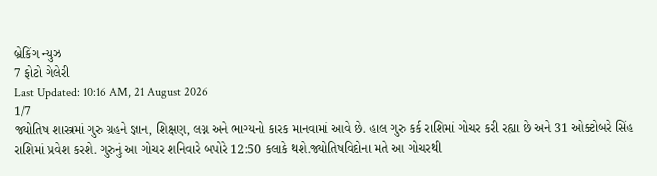બ્રેકિંગ ન્યુઝ
7 ફોટો ગેલેરી
Last Updated: 10:16 AM, 21 August 2026
1/7
જ્યોતિષ શાસ્ત્રમાં ગુરુ ગ્રહને જ્ઞાન, શિક્ષણ, લગ્ન અને ભાગ્યનો કારક માનવામાં આવે છે. હાલ ગુરુ કર્ક રાશિમાં ગોચર કરી રહ્યા છે અને 31 ઓક્ટોબરે સિંહ રાશિમાં પ્રવેશ કરશે. ગુરુનું આ ગોચર શનિવારે બપોરે 12:50 કલાકે થશે.જ્યોતિષવિદોના મતે આ ગોચરથી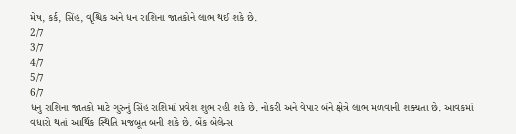મેષ, કર્ક, સિંહ, વૃશ્ચિક અને ધન રાશિના જાતકોને લાભ થઈ શકે છે.
2/7
3/7
4/7
5/7
6/7
ધનુ રાશિના જાતકો માટે ગુરુનું સિંહ રાશિમાં પ્રવેશ શુભ રહી શકે છે. નોકરી અને વેપાર બંને ક્ષેત્રે લાભ મળવાની શક્યતા છે. આવકમાં વધારો થતાં આર્થિક સ્થિતિ મજબૂત બની શકે છે. બેંક બેલેન્સ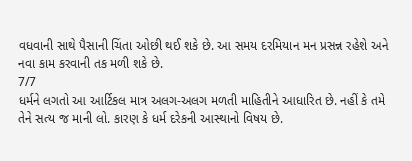વધવાની સાથે પૈસાની ચિંતા ઓછી થઈ શકે છે. આ સમય દરમિયાન મન પ્રસન્ન રહેશે અને નવા કામ કરવાની તક મળી શકે છે.
7/7
ધર્મને લગતો આ આર્ટિકલ માત્ર અલગ-અલગ મળતી માહિતીને આધારિત છે. નહીં કે તમે તેને સત્ય જ માની લો. કારણ કે ધર્મ દરેકની આસ્થાનો વિષય છે.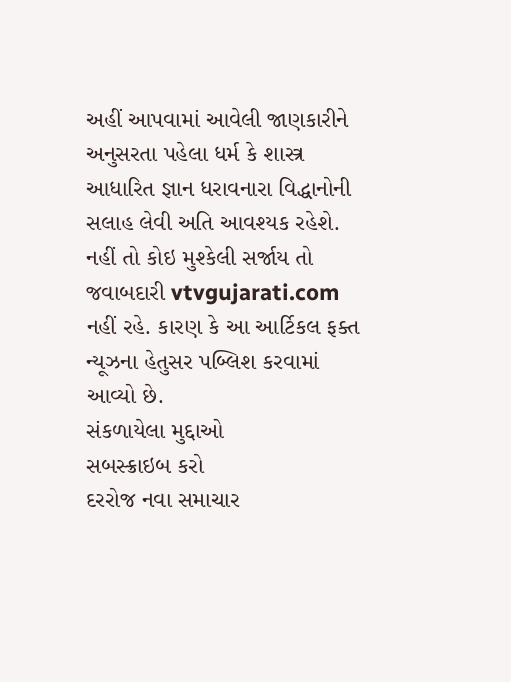અહીં આપવામાં આવેલી જાણકારીને અનુસરતા પહેલા ધર્મ કે શાસ્ત્ર આધારિત જ્ઞાન ધરાવનારા વિદ્ધાનોની સલાહ લેવી અતિ આવશ્યક રહેશે. નહીં તો કોઇ મુશ્કેલી સર્જાય તો જવાબદારી vtvgujarati.com નહીં રહે. કારણ કે આ આર્ટિકલ ફક્ત ન્યૂઝના હેતુસર પબ્લિશ કરવામાં આવ્યો છે.
સંકળાયેલા મુદ્દાઓ
સબસ્ક્રાઇબ કરો
દરરોજ નવા સમાચાર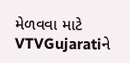મેળવવા માટે VTVGujaratiને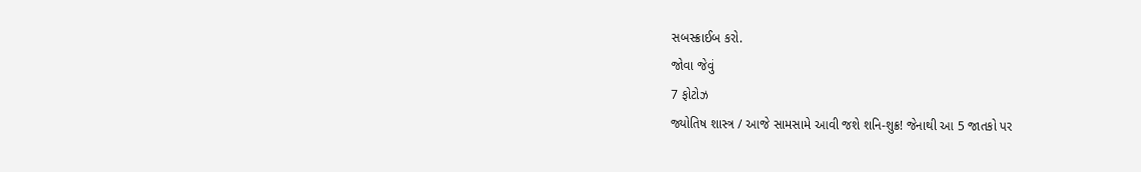સબસ્ક્રાઈબ કરો.
જોવા જેવું
7 ફોટોઝ
જ્યોતિષ શાસ્ત્ર / આજે સામસામે આવી જશે શનિ-શુક્ર! જેનાથી આ 5 જાતકો પર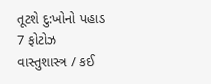તૂટશે દુ:ખોનો પહાડ
7 ફોટોઝ
વાસ્તુશાસ્ત્ર / કઈ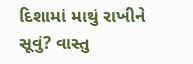દિશામાં માથું રાખીને સૂવું? વાસ્તુ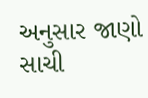અનુસાર જાણો સાચી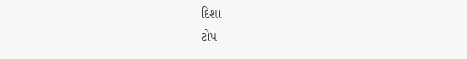દિશા
ટોપ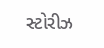સ્ટોરીઝ